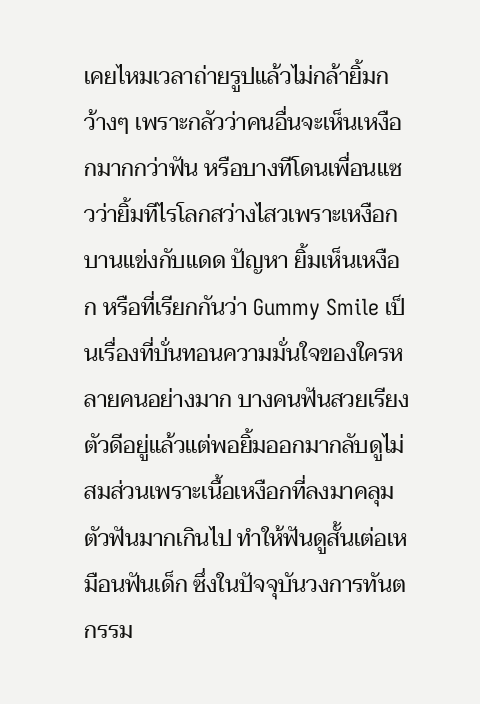เคยไหมเวลาถ่ายรูปแล้วไม่กล้ายิ้มกว้างๆ เพราะกลัวว่าคนอื่นจะเห็นเหงือกมากกว่าฟัน หรือบางทีโดนเพื่อนแซวว่ายิ้มทีไรโลกสว่างไสวเพราะเหงือกบานแข่งกับแดด ปัญหา ยิ้มเห็นเหงือก หรือที่เรียกกันว่า Gummy Smile เป็นเรื่องที่บั่นทอนความมั่นใจของใครหลายคนอย่างมาก บางคนฟันสวยเรียงตัวดีอยู่แล้วแต่พอยิ้มออกมากลับดูไม่สมส่วนเพราะเนื้อเหงือกที่ลงมาคลุมตัวฟันมากเกินไป ทำให้ฟันดูสั้นเต่อเหมือนฟันเด็ก ซึ่งในปัจจุบันวงการทันตกรรม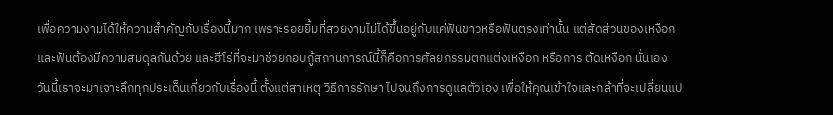เพื่อความงามได้ให้ความสำคัญกับเรื่องนี้มาก เพราะรอยยิ้มที่สวยงามไม่ได้ขึ้นอยู่กับแค่ฟันขาวหรือฟันตรงเท่านั้น แต่สัดส่วนของเหงือกและฟันต้องมีความสมดุลกันด้วย และฮีโร่ที่จะมาช่วยกอบกู้สถานการณ์นี้ก็คือการศัลยกรรมตกแต่งเหงือก หรือการ ตัดเหงือก นั่นเอง วันนี้เราจะมาเจาะลึกทุกประเด็นเกี่ยวกับเรื่องนี้ ตั้งแต่สาเหตุ วิธีการรักษา ไปจนถึงการดูแลตัวเอง เพื่อให้คุณเข้าใจและกล้าที่จะเปลี่ยนแป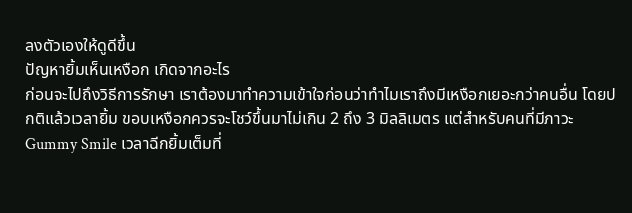ลงตัวเองให้ดูดีขึ้น
ปัญหายิ้มเห็นเหงือก เกิดจากอะไร
ก่อนจะไปถึงวิธีการรักษา เราต้องมาทำความเข้าใจก่อนว่าทำไมเราถึงมีเหงือกเยอะกว่าคนอื่น โดยปกติแล้วเวลายิ้ม ขอบเหงือกควรจะโชว์ขึ้นมาไม่เกิน 2 ถึง 3 มิลลิเมตร แต่สำหรับคนที่มีภาวะ Gummy Smile เวลาฉีกยิ้มเต็มที่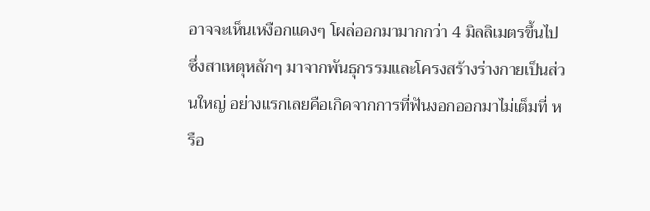อาจจะเห็นเหงือกแดงๆ โผล่ออกมามากกว่า 4 มิลลิเมตรขึ้นไป ซึ่งสาเหตุหลักๆ มาจากพันธุกรรมและโครงสร้างร่างกายเป็นส่วนใหญ่ อย่างแรกเลยคือเกิดจากการที่ฟันงอกออกมาไม่เต็มที่ หรือ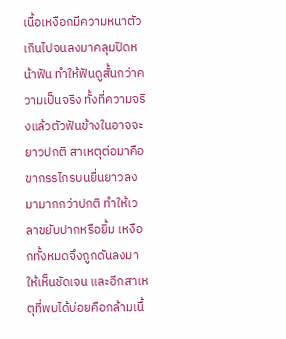เนื้อเหงือกมีความหนาตัวเกินไปจนลงมาคลุมปิดหน้าฟัน ทำให้ฟันดูสั้นกว่าความเป็นจริง ทั้งที่ความจริงแล้วตัวฟันข้างในอาจจะยาวปกติ สาเหตุต่อมาคือขากรรไกรบนยื่นยาวลงมามากกว่าปกติ ทำให้เวลาขยับปากหรือยิ้ม เหงือกทั้งหมดจึงถูกดันลงมาให้เห็นชัดเจน และอีกสาเหตุที่พบได้บ่อยคือกล้ามเนื้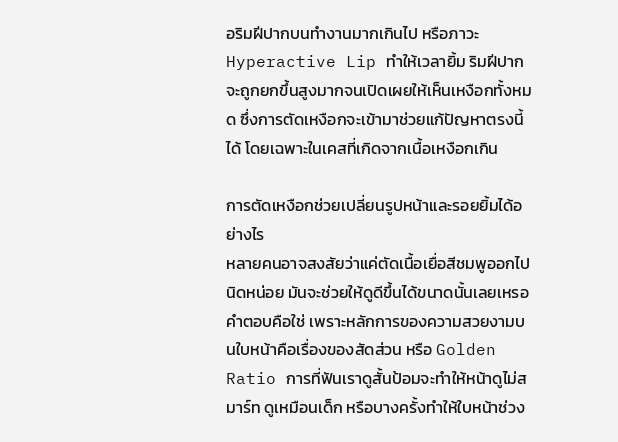อริมฝีปากบนทำงานมากเกินไป หรือภาวะ Hyperactive Lip ทำให้เวลายิ้ม ริมฝีปากจะถูกยกขึ้นสูงมากจนเปิดเผยให้เห็นเหงือกทั้งหมด ซึ่งการตัดเหงือกจะเข้ามาช่วยแก้ปัญหาตรงนี้ได้ โดยเฉพาะในเคสที่เกิดจากเนื้อเหงือกเกิน

การตัดเหงือกช่วยเปลี่ยนรูปหน้าและรอยยิ้มได้อย่างไร
หลายคนอาจสงสัยว่าแค่ตัดเนื้อเยื่อสีชมพูออกไปนิดหน่อย มันจะช่วยให้ดูดีขึ้นได้ขนาดนั้นเลยเหรอ คำตอบคือใช่ เพราะหลักการของความสวยงามบนใบหน้าคือเรื่องของสัดส่วน หรือ Golden Ratio การที่ฟันเราดูสั้นป้อมจะทำให้หน้าดูไม่สมาร์ท ดูเหมือนเด็ก หรือบางครั้งทำให้ใบหน้าช่วง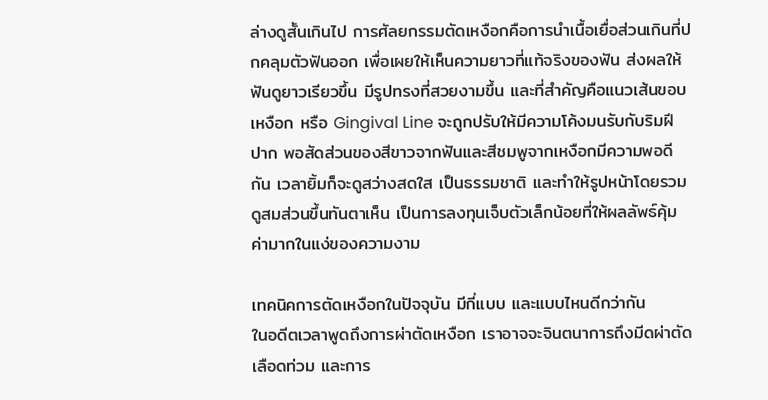ล่างดูสั้นเกินไป การศัลยกรรมตัดเหงือกคือการนำเนื้อเยื่อส่วนเกินที่ปกคลุมตัวฟันออก เพื่อเผยให้เห็นความยาวที่แท้จริงของฟัน ส่งผลให้ฟันดูยาวเรียวขึ้น มีรูปทรงที่สวยงามขึ้น และที่สำคัญคือแนวเส้นขอบเหงือก หรือ Gingival Line จะถูกปรับให้มีความโค้งมนรับกับริมฝีปาก พอสัดส่วนของสีขาวจากฟันและสีชมพูจากเหงือกมีความพอดีกัน เวลายิ้มก็จะดูสว่างสดใส เป็นธรรมชาติ และทำให้รูปหน้าโดยรวมดูสมส่วนขึ้นทันตาเห็น เป็นการลงทุนเจ็บตัวเล็กน้อยที่ให้ผลลัพธ์คุ้มค่ามากในแง่ของความงาม

เทคนิคการตัดเหงือกในปัจจุบัน มีกี่แบบ และแบบไหนดีกว่ากัน
ในอดีตเวลาพูดถึงการผ่าตัดเหงือก เราอาจจะจินตนาการถึงมีดผ่าตัด เลือดท่วม และการ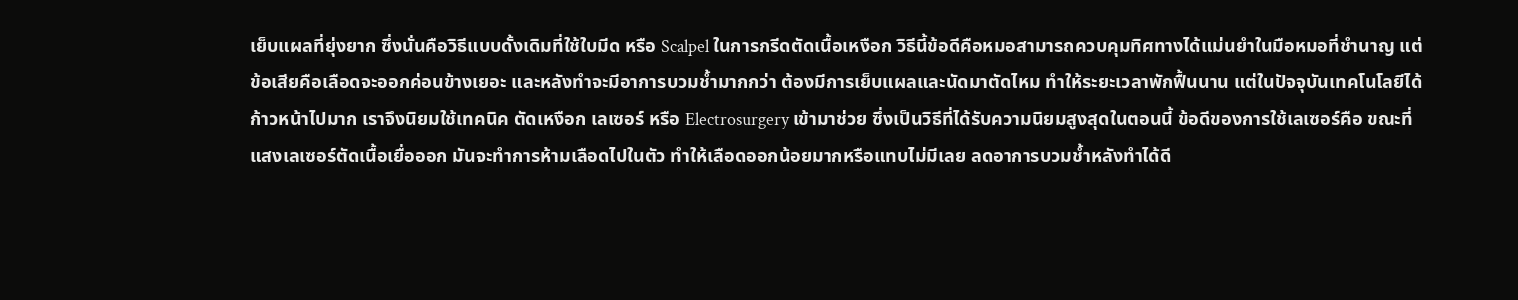เย็บแผลที่ยุ่งยาก ซึ่งนั่นคือวิธีแบบดั้งเดิมที่ใช้ใบมีด หรือ Scalpel ในการกรีดตัดเนื้อเหงือก วิธีนี้ข้อดีคือหมอสามารถควบคุมทิศทางได้แม่นยำในมือหมอที่ชำนาญ แต่ข้อเสียคือเลือดจะออกค่อนข้างเยอะ และหลังทำจะมีอาการบวมช้ำมากกว่า ต้องมีการเย็บแผลและนัดมาตัดไหม ทำให้ระยะเวลาพักฟื้นนาน แต่ในปัจจุบันเทคโนโลยีได้ก้าวหน้าไปมาก เราจึงนิยมใช้เทคนิค ตัดเหงือก เลเซอร์ หรือ Electrosurgery เข้ามาช่วย ซึ่งเป็นวิธีที่ได้รับความนิยมสูงสุดในตอนนี้ ข้อดีของการใช้เลเซอร์คือ ขณะที่แสงเลเซอร์ตัดเนื้อเยื่อออก มันจะทำการห้ามเลือดไปในตัว ทำให้เลือดออกน้อยมากหรือแทบไม่มีเลย ลดอาการบวมช้ำหลังทำได้ดี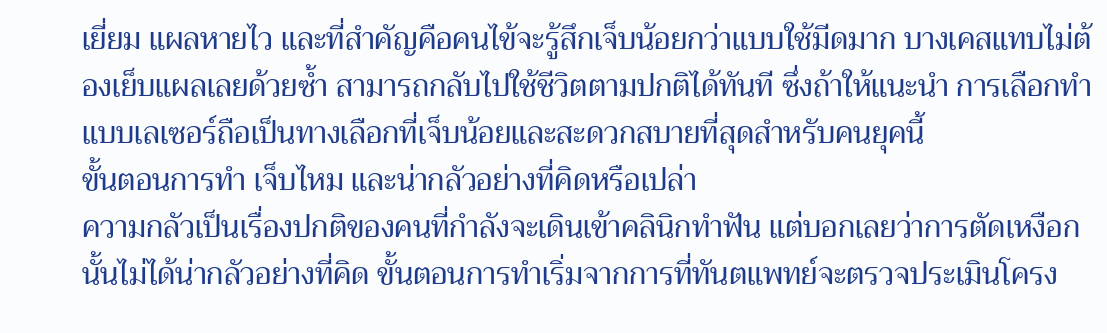เยี่ยม แผลหายไว และที่สำคัญคือคนไข้จะรู้สึกเจ็บน้อยกว่าแบบใช้มีดมาก บางเคสแทบไม่ต้องเย็บแผลเลยด้วยซ้ำ สามารถกลับไปใช้ชีวิตตามปกติได้ทันที ซึ่งถ้าให้แนะนำ การเลือกทำแบบเลเซอร์ถือเป็นทางเลือกที่เจ็บน้อยและสะดวกสบายที่สุดสำหรับคนยุคนี้
ขั้นตอนการทำ เจ็บไหม และน่ากลัวอย่างที่คิดหรือเปล่า
ความกลัวเป็นเรื่องปกติของคนที่กำลังจะเดินเข้าคลินิกทำฟัน แต่บอกเลยว่าการตัดเหงือกนั้นไม่ได้น่ากลัวอย่างที่คิด ขั้นตอนการทำเริ่มจากการที่ทันตแพทย์จะตรวจประเมินโครง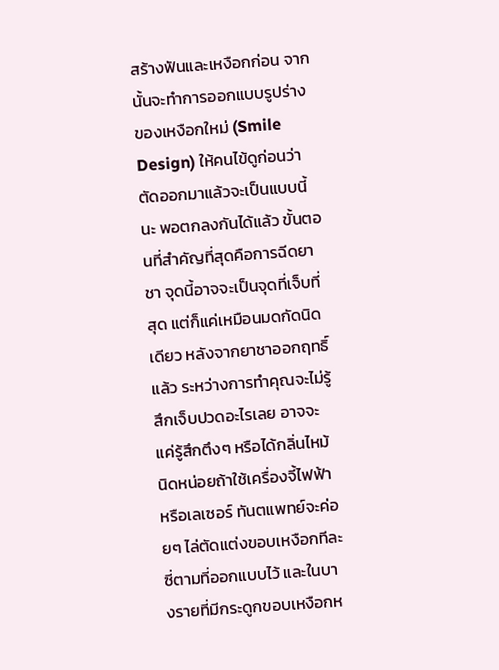สร้างฟันและเหงือกก่อน จากนั้นจะทำการออกแบบรูปร่างของเหงือกใหม่ (Smile Design) ให้คนไข้ดูก่อนว่าตัดออกมาแล้วจะเป็นแบบนี้นะ พอตกลงกันได้แล้ว ขั้นตอนที่สำคัญที่สุดคือการฉีดยาชา จุดนี้อาจจะเป็นจุดที่เจ็บที่สุด แต่ก็แค่เหมือนมดกัดนิดเดียว หลังจากยาชาออกฤทธิ์แล้ว ระหว่างการทำคุณจะไม่รู้สึกเจ็บปวดอะไรเลย อาจจะแค่รู้สึกตึงๆ หรือได้กลิ่นไหม้นิดหน่อยถ้าใช้เครื่องจี้ไฟฟ้าหรือเลเซอร์ ทันตแพทย์จะค่อยๆ ไล่ตัดแต่งขอบเหงือกทีละซี่ตามที่ออกแบบไว้ และในบางรายที่มีกระดูกขอบเหงือกห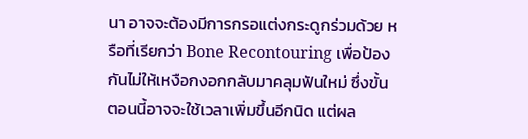นา อาจจะต้องมีการกรอแต่งกระดูกร่วมด้วย หรือที่เรียกว่า Bone Recontouring เพื่อป้องกันไม่ให้เหงือกงอกกลับมาคลุมฟันใหม่ ซึ่งขั้นตอนนี้อาจจะใช้เวลาเพิ่มขึ้นอีกนิด แต่ผล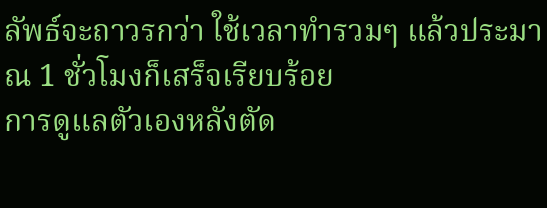ลัพธ์จะถาวรกว่า ใช้เวลาทำรวมๆ แล้วประมาณ 1 ชั่วโมงก็เสร็จเรียบร้อย
การดูแลตัวเองหลังตัด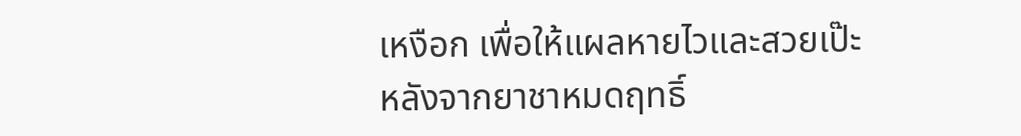เหงือก เพื่อให้แผลหายไวและสวยเป๊ะ
หลังจากยาชาหมดฤทธิ์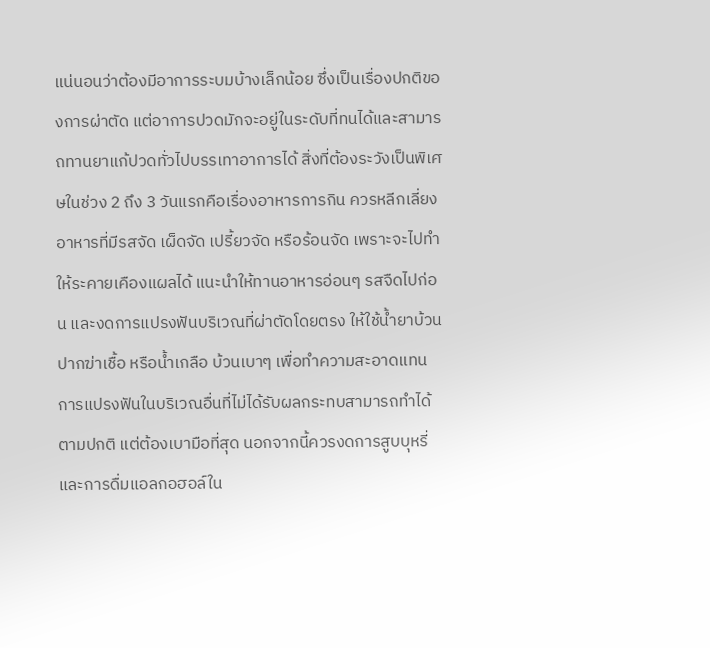แน่นอนว่าต้องมีอาการระบมบ้างเล็กน้อย ซึ่งเป็นเรื่องปกติของการผ่าตัด แต่อาการปวดมักจะอยู่ในระดับที่ทนได้และสามารถทานยาแก้ปวดทั่วไปบรรเทาอาการได้ สิ่งที่ต้องระวังเป็นพิเศษในช่วง 2 ถึง 3 วันแรกคือเรื่องอาหารการกิน ควรหลีกเลี่ยงอาหารที่มีรสจัด เผ็ดจัด เปรี้ยวจัด หรือร้อนจัด เพราะจะไปทำให้ระคายเคืองแผลได้ แนะนำให้ทานอาหารอ่อนๆ รสจืดไปก่อน และงดการแปรงฟันบริเวณที่ผ่าตัดโดยตรง ให้ใช้น้ำยาบ้วนปากฆ่าเชื้อ หรือน้ำเกลือ บ้วนเบาๆ เพื่อทำความสะอาดแทน การแปรงฟันในบริเวณอื่นที่ไม่ได้รับผลกระทบสามารถทำได้ตามปกติ แต่ต้องเบามือที่สุด นอกจากนี้ควรงดการสูบบุหรี่และการดื่มแอลกอฮอล์ใน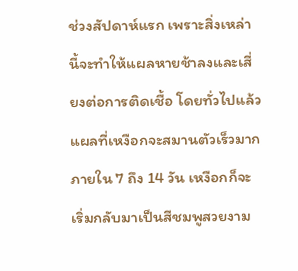ช่วงสัปดาห์แรก เพราะสิ่งเหล่านี้จะทำให้แผลหายช้าลงและเสี่ยงต่อการติดเชื้อ โดยทั่วไปแล้วแผลที่เหงือกจะสมานตัวเร็วมาก ภายใน 7 ถึง 14 วัน เหงือกก็จะเริ่มกลับมาเป็นสีชมพูสวยงาม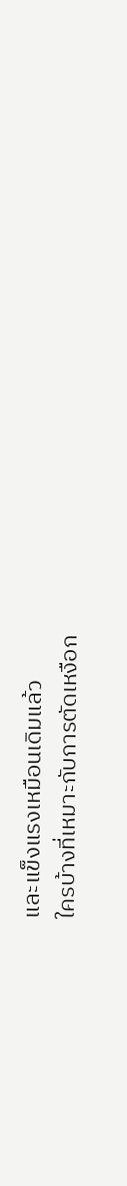และแข็งแรงเหมือนเดิมแล้ว
ใครบ้างที่เหมาะกับการตัดเหงือก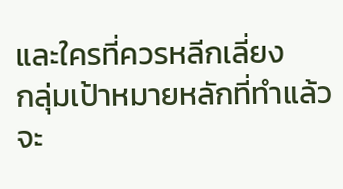และใครที่ควรหลีกเลี่ยง
กลุ่มเป้าหมายหลักที่ทำแล้วจะ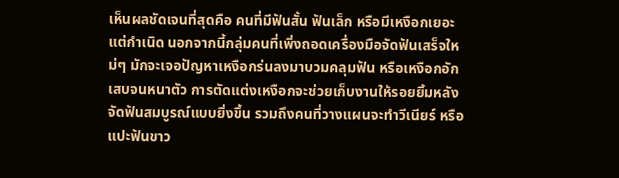เห็นผลชัดเจนที่สุดคือ คนที่มีฟันสั้น ฟันเล็ก หรือมีเหงือกเยอะแต่กำเนิด นอกจากนี้กลุ่มคนที่เพิ่งถอดเครื่องมือจัดฟันเสร็จใหม่ๆ มักจะเจอปัญหาเหงือกร่นลงมาบวมคลุมฟัน หรือเหงือกอักเสบจนหนาตัว การตัดแต่งเหงือกจะช่วยเก็บงานให้รอยยิ้มหลังจัดฟันสมบูรณ์แบบยิ่งขึ้น รวมถึงคนที่วางแผนจะทำวีเนียร์ หรือแปะฟันขาว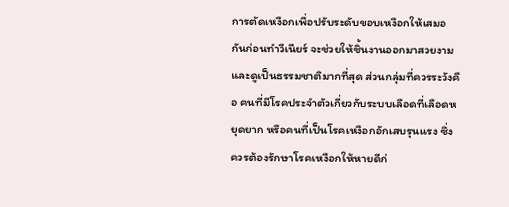การตัดเหงือกเพื่อปรับระดับขอบเหงือกให้เสมอกันก่อนทำวีเนียร์ จะช่วยให้ชิ้นงานออกมาสวยงามและดูเป็นธรรมชาติมากที่สุด ส่วนกลุ่มที่ควรระวังคือ คนที่มีโรคประจำตัวเกี่ยวกับระบบเลือดที่เลือดหยุดยาก หรือคนที่เป็นโรคเหงือกอักเสบรุนแรง ซึ่งควรต้องรักษาโรคเหงือกให้หายดีก่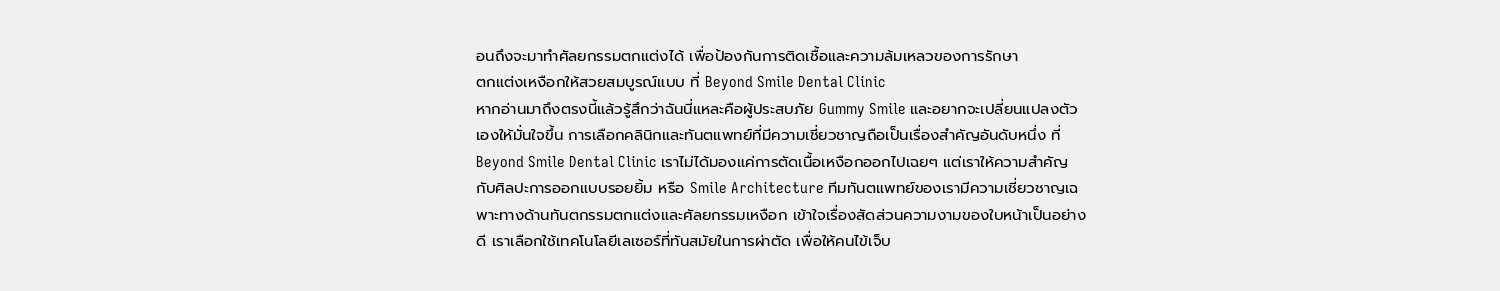อนถึงจะมาทำศัลยกรรมตกแต่งได้ เพื่อป้องกันการติดเชื้อและความล้มเหลวของการรักษา
ตกแต่งเหงือกให้สวยสมบูรณ์แบบ ที่ Beyond Smile Dental Clinic
หากอ่านมาถึงตรงนี้แล้วรู้สึกว่าฉันนี่แหละคือผู้ประสบภัย Gummy Smile และอยากจะเปลี่ยนแปลงตัวเองให้มั่นใจขึ้น การเลือกคลินิกและทันตแพทย์ที่มีความเชี่ยวชาญถือเป็นเรื่องสำคัญอันดับหนึ่ง ที่ Beyond Smile Dental Clinic เราไม่ได้มองแค่การตัดเนื้อเหงือกออกไปเฉยๆ แต่เราให้ความสำคัญกับศิลปะการออกแบบรอยยิ้ม หรือ Smile Architecture ทีมทันตแพทย์ของเรามีความเชี่ยวชาญเฉพาะทางด้านทันตกรรมตกแต่งและศัลยกรรมเหงือก เข้าใจเรื่องสัดส่วนความงามของใบหน้าเป็นอย่างดี เราเลือกใช้เทคโนโลยีเลเซอร์ที่ทันสมัยในการผ่าตัด เพื่อให้คนไข้เจ็บ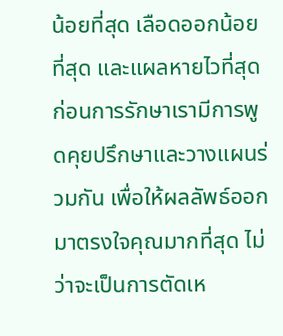น้อยที่สุด เลือดออกน้อยที่สุด และแผลหายไวที่สุด
ก่อนการรักษาเรามีการพูดคุยปรึกษาและวางแผนร่วมกัน เพื่อให้ผลลัพธ์ออกมาตรงใจคุณมากที่สุด ไม่ว่าจะเป็นการตัดเห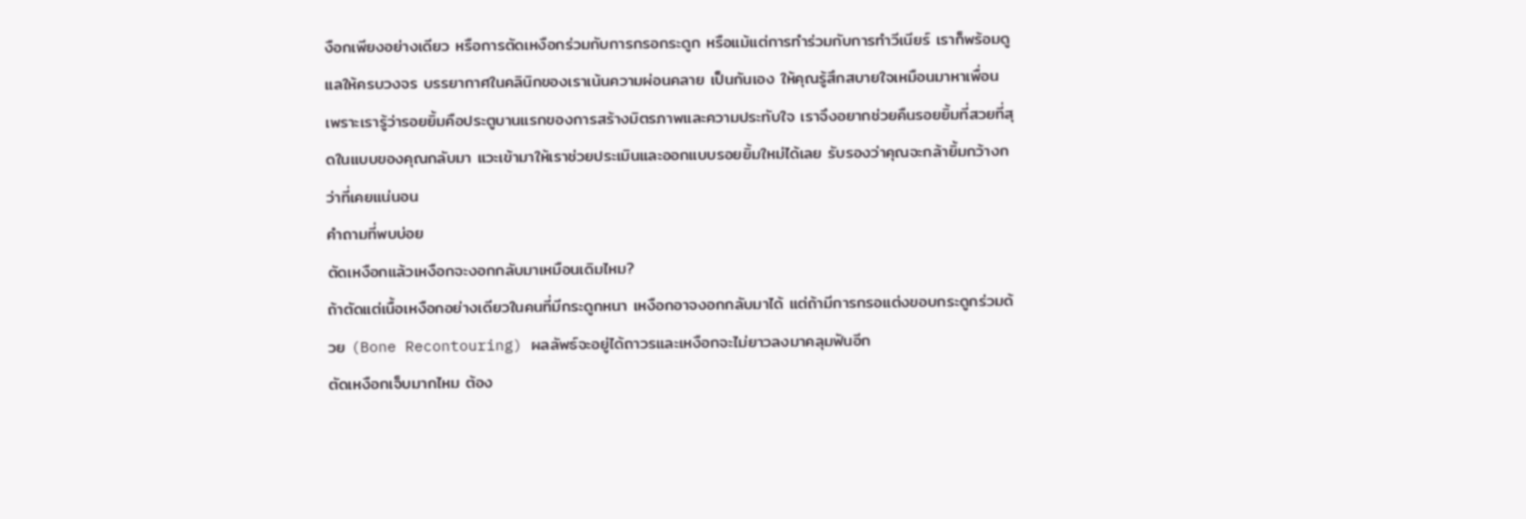งือกเพียงอย่างเดียว หรือการตัดเหงือกร่วมกับการกรอกระดูก หรือแม้แต่การทำร่วมกับการทำวีเนียร์ เราก็พร้อมดูแลให้ครบวงจร บรรยากาศในคลินิกของเราเน้นความผ่อนคลาย เป็นกันเอง ให้คุณรู้สึกสบายใจเหมือนมาหาเพื่อน เพราะเรารู้ว่ารอยยิ้มคือประตูบานแรกของการสร้างมิตรภาพและความประทับใจ เราจึงอยากช่วยคืนรอยยิ้มที่สวยที่สุดในแบบของคุณกลับมา แวะเข้ามาให้เราช่วยประเมินและออกแบบรอยยิ้มใหม่ได้เลย รับรองว่าคุณจะกล้ายิ้มกว้างกว่าที่เคยแน่นอน
คำถามที่พบบ่อย
ตัดเหงือกแล้วเหงือกจะงอกกลับมาเหมือนเดิมไหม?
ถ้าตัดแต่เนื้อเหงือกอย่างเดียวในคนที่มีกระดูกหนา เหงือกอาจงอกกลับมาได้ แต่ถ้ามีการกรอแต่งขอบกระดูกร่วมด้วย (Bone Recontouring) ผลลัพธ์จะอยู่ได้ถาวรและเหงือกจะไม่ยาวลงมาคลุมฟันอีก
ตัดเหงือกเจ็บมากไหม ต้อง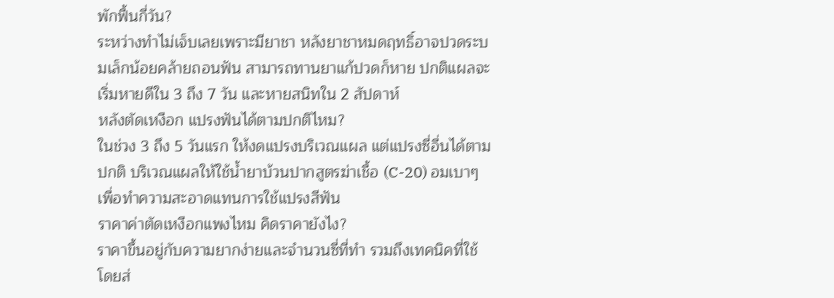พักฟื้นกี่วัน?
ระหว่างทำไม่เจ็บเลยเพราะมียาชา หลังยาชาหมดฤทธิ์อาจปวดระบมเล็กน้อยคล้ายถอนฟัน สามารถทานยาแก้ปวดก็หาย ปกติแผลจะเริ่มหายดีใน 3 ถึง 7 วัน และหายสนิทใน 2 สัปดาห์
หลังตัดเหงือก แปรงฟันได้ตามปกติไหม?
ในช่วง 3 ถึง 5 วันแรก ให้งดแปรงบริเวณแผล แต่แปรงซี่อื่นได้ตามปกติ บริเวณแผลให้ใช้น้ำยาบ้วนปากสูตรฆ่าเชื้อ (C-20) อมเบาๆ เพื่อทำความสะอาดแทนการใช้แปรงสีฟัน
ราคาค่าตัดเหงือกแพงไหม คิดราคายังไง?
ราคาขึ้นอยู่กับความยากง่ายและจำนวนซี่ที่ทำ รวมถึงเทคนิคที่ใช้ โดยส่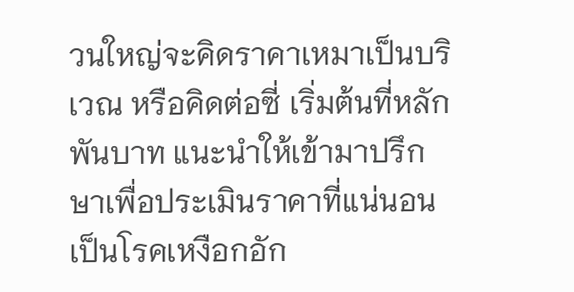วนใหญ่จะคิดราคาเหมาเป็นบริเวณ หรือคิดต่อซี่ เริ่มต้นที่หลักพันบาท แนะนำให้เข้ามาปรึกษาเพื่อประเมินราคาที่แน่นอน
เป็นโรคเหงือกอัก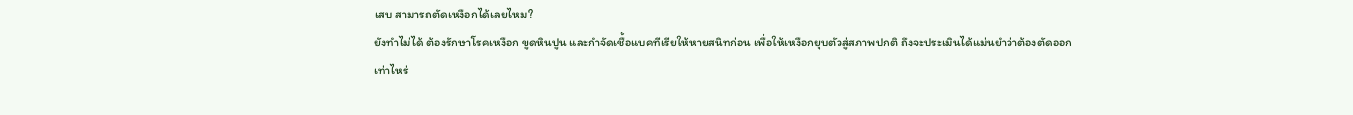เสบ สามารถตัดเหงือกได้เลยไหม?
ยังทำไม่ได้ ต้องรักษาโรคเหงือก ขูดหินปูน และกำจัดเชื้อแบคทีเรียให้หายสนิทก่อน เพื่อให้เหงือกยุบตัวสู่สภาพปกติ ถึงจะประเมินได้แม่นยำว่าต้องตัดออกเท่าไหร่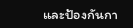และป้องกันกา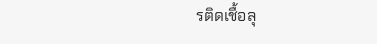รติดเชื้อลุ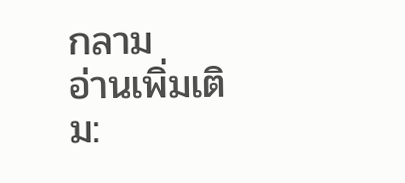กลาม
อ่านเพิ่มเติม: